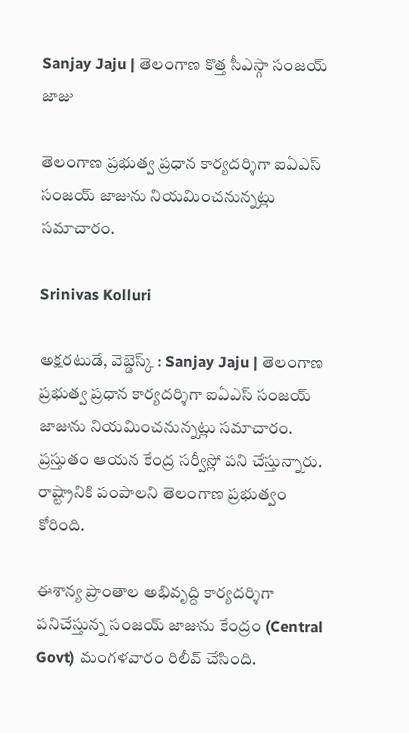Sanjay Jaju | తెలంగాణ కొత్త సీఎస్గా సంజయ్ జాజు

తెలంగాణ ప్రభుత్వ ప్రధాన కార్యదర్శిగా ఐఏఎస్ సంజయ్ జాజును నియమించనున్నట్లు సమాచారం.

Srinivas Kolluri

అక్షరటుడే, వెబ్డెస్క్ : Sanjay Jaju | తెలంగాణ ప్రభుత్వ ప్రధాన కార్యదర్శిగా ఐఏఎస్ సంజయ్ జాజును నియమించనున్నట్లు సమాచారం. ప్రస్తుతం ఆయన కేంద్ర సర్వీస్లో పని చేస్తున్నారు. రాష్ట్రానికి పంపాలని తెలంగాణ ప్రభుత్వం కోరింది.

ఈశాన్య ప్రాంతాల అభివృద్ది కార్యదర్శిగా పనిచేస్తున్న సంజయ్ జాజును కేంద్రం (Central Govt) మంగళవారం రిలీవ్ చేసింది.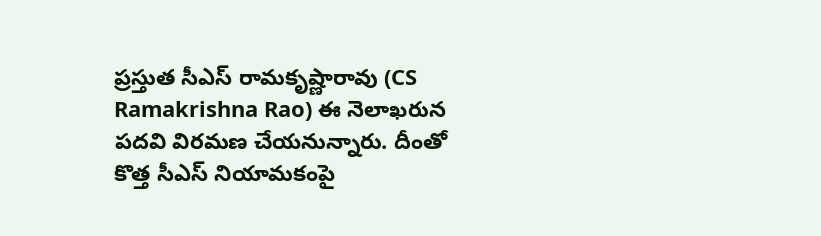ప్రస్తుత సీఎస్ రామకృష్ణారావు (CS Ramakrishna Rao) ఈ నెలాఖరున పదవి విరమణ చేయనున్నారు. దీంతో కొత్త సీఎస్ నియామకంపై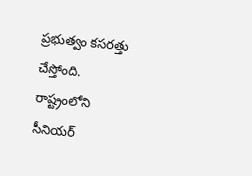ప్రభుత్వం కసరత్తు చేస్తోంది. రాష్ట్రంలోని సీనియర్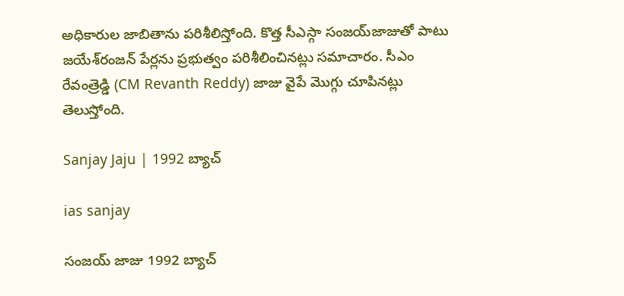అధికారుల జాబితాను పరిశీలిస్తోంది. కొత్త సీఎస్గా సంజయ్‌జాజుతో పాటు జయేశ్‌రంజన్‌ పేర్లను ప్రభుత్వం పరిశీలించినట్లు సమాచారం. సీఎం రేవంత్రెడ్డి (CM Revanth Reddy) జాజు వైపే మొగ్గు చూపినట్లు తెలుస్తోంది.

Sanjay Jaju | 1992 బ్యాచ్

ias sanjay

సంజయ్ జాజు 1992 బ్యాచ్‌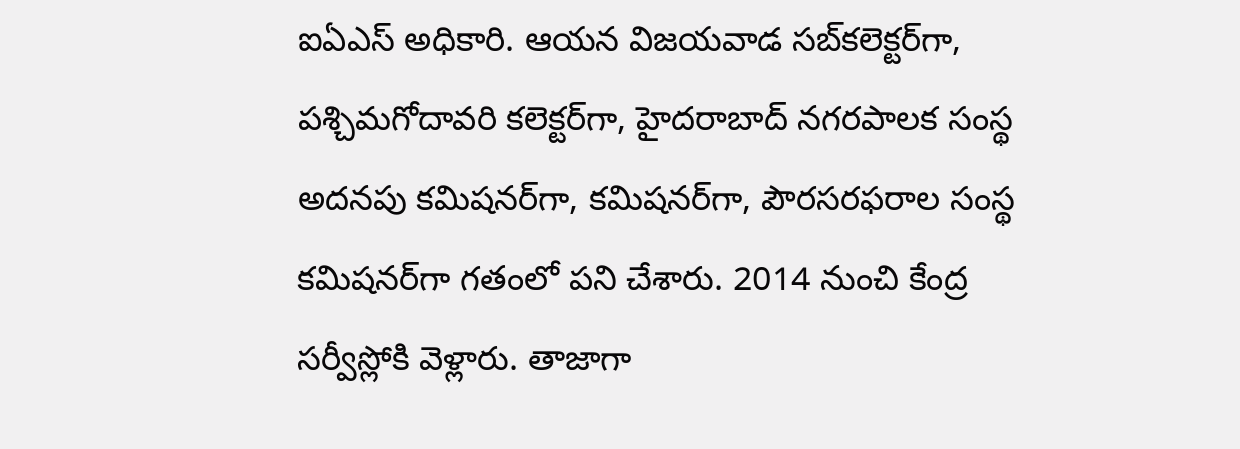ఐఏఎస్ అధికారి. ఆయన విజయవాడ సబ్‌కలెక్టర్‌గా, పశ్చిమగోదావరి కలెక్టర్‌గా, హైదరాబాద్‌ నగరపాలక సంస్థ అదనపు కమిషనర్‌గా, కమిషనర్‌గా, పౌరసరఫరాల సంస్థ కమిషనర్‌గా గతంలో పని చేశారు. 2014 నుంచి కేంద్ర సర్వీస్లోకి వెళ్లారు. తాజాగా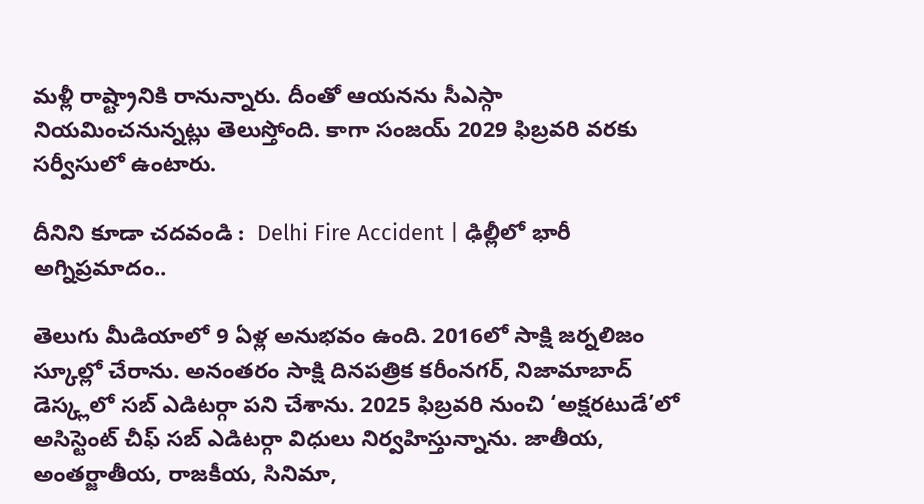మళ్లీ రాష్ట్రానికి రానున్నారు. దీంతో ఆయనను సీఎస్గా నియమించనున్నట్లు తెలుస్తోంది. కాగా సంజయ్ 2029 ఫిబ్రవరి వరకు సర్వీసులో ఉంటారు.

దీనిని కూడా చదవండి :  Delhi Fire Accident | ఢిల్లీలో భారీ అగ్నిప్రమాదం..

తెలుగు మీడియాలో 9 ఏళ్ల అనుభవం ఉంది. 2016లో సాక్షి జర్నలిజం స్కూల్లో చేరాను. అనంతరం సాక్షి దినపత్రిక కరీంనగర్, నిజామాబాద్ డెస్క్లలో సబ్ ఎడిటర్గా పని చేశాను. 2025 ఫిబ్రవరి నుంచి ‘అక్షరటుడే’లో అసిస్టెంట్ చీఫ్ సబ్ ఎడిటర్గా విధులు నిర్వహిస్తున్నాను. జాతీయ, అంతర్జాతీయ, రాజకీయ, సినిమా,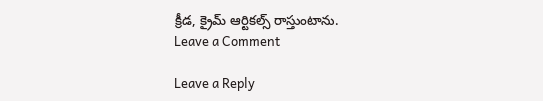క్రీడ, క్రైమ్ ఆర్టికల్స్ రాస్తుంటాను.
Leave a Comment

Leave a Reply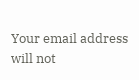Your email address will not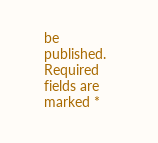be published. Required fields are marked *